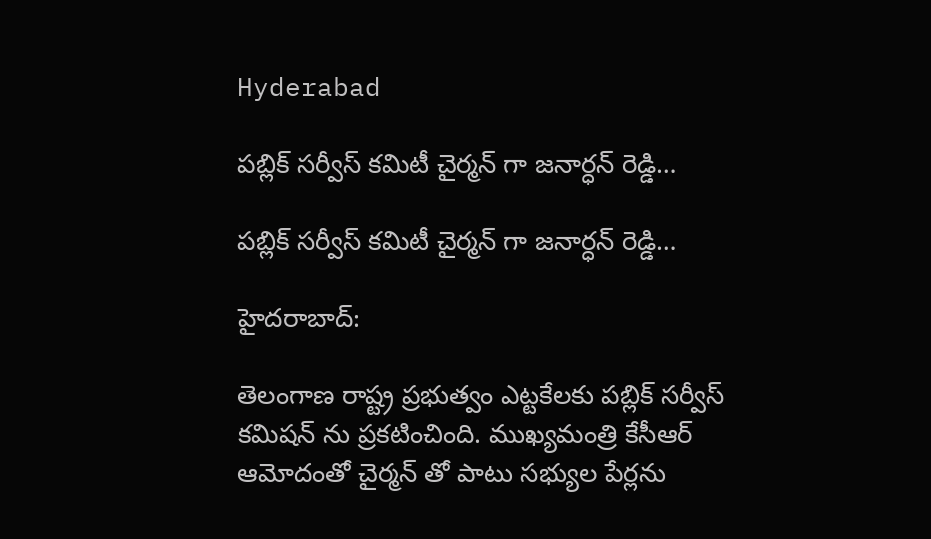Hyderabad

పబ్లిక్ సర్వీస్ కమిటీ చైర్మన్ గా జనార్ధన్ రెడ్డి…

పబ్లిక్ సర్వీస్ కమిటీ చైర్మన్ గా జనార్ధన్ రెడ్డి…

హైదరాబాద్:

తెలంగాణ రాష్ట్ర ప్రభుత్వం ఎట్టకేలకు పబ్లిక్ సర్వీస్ కమిషన్ ను ప్రకటించింది. ముఖ్యమంత్రి కేసీఆర్ ఆమోదంతో చైర్మన్ తో పాటు సభ్యుల పేర్లను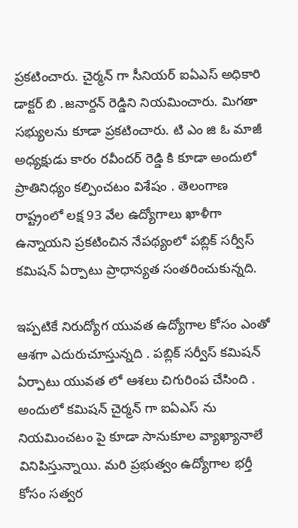ప్రకటించారు. చైర్మన్ గా సీనియర్ ఐఏఎస్ అధికారి డాక్టర్ బి .జనార్దన్ రెడ్డిని నియమించారు. మిగతా సభ్యులను కూడా ప్రకటించారు. టి ఎం జి ఓ మాజీ అధ్యక్షుడు కారం రవీందర్ రెడ్డి కి కూడా అందులో ప్రాతినిధ్యం కల్పించటం విశేషం . తెలంగాణ రాష్ట్రంలో లక్ష 93 వేల ఉద్యోగాలు ఖాళీగా ఉన్నాయని ప్రకటించిన నేపథ్యంలో పబ్లిక్ సర్వీస్ కమిషన్ ఏర్పాటు ప్రాధాన్యత సంతరించుకున్నది.

ఇప్పటికే నిరుద్యోగ యువత ఉద్యోగాల కోసం ఎంతో ఆశగా ఎదురుచూస్తున్నది . పబ్లిక్ సర్వీస్ కమిషన్ ఏర్పాటు యువత లో ఆశలు చిగురింప చేసింది . అందులో కమిషన్ చైర్మన్ గా ఐఏఎస్ ను నియమించటం పై కూడా సానుకూల వ్యాఖ్యానాలే వినిపిస్తున్నాయి. మరి ప్రభుత్వం ఉద్యోగాల భర్తీ కోసం సత్వర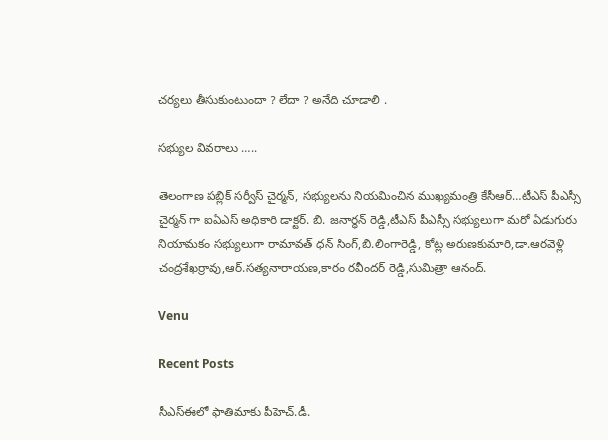చర్యలు తీసుకుంటుందా ? లేదా ? అనేది చూడాలి .

సభ్యుల వివరాలు …..

తెలంగాణ పబ్లిక్ సర్వీస్ చైర్మన్, సభ్యులను నియమించిన ముఖ్యమంత్రి కేసీఆర్…టీఎస్ పీఎస్సీ చైర్మన్ గా ఐఏఎస్ అధికారి డాక్టర్. బి. జనార్ధన్ రెడ్డి,టీఎస్ పీఎస్సీ సభ్యులుగా మరో ఏడుగురు నియామకం సభ్యులుగా రామావత్ ధన్ సింగ్,బి.లింగారెడ్డి, కోట్ల అరుణకుమారి,డా.ఆరవెళ్లి చంద్రశేఖర్రావు,ఆర్.సత్యనారాయణ,కారం రవీందర్ రెడ్డి,సుమిత్రా ఆనంద్.

Venu

Recent Posts

సీఎస్ఈలో ఫాతిమాకు పీహెచ్.డీ.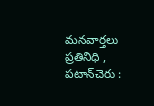మనవార్తలు ప్రతినిధి , పటాన్‌చెరు :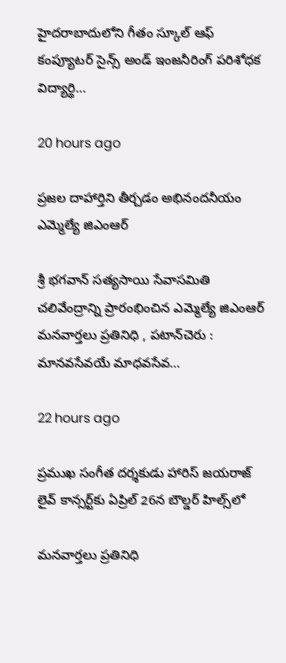హైదరాబాదులోని గీతం స్కూల్ ఆఫ్ కంప్యూటర్ సైన్స్ అండ్ ఇంజనీరింగ్ పరిశోధక విద్యార్థి…

20 hours ago

ప్రజల దాహార్తిని తీర్చడం అభినందనీయం ఎమ్మెల్యే జిఎంఆర్

శ్రీ భగవాన్ సత్యసాయి సేవాసమితి చలివేంద్రాన్ని ప్రారంభించిన ఎమ్మెల్యే జిఎంఆర్ మనవార్తలు ప్రతినిధి , పటాన్‌చెరు : మానవసేవయే మాధవసేవ…

22 hours ago

ప్రముఖ సంగీత దర్శకుడు హారిస్ జయరాజ్ లైవ్ కాన్సర్ట్‌కు ఏప్రిల్ 26న బౌల్డర్ హిల్స్‌లో

మనవార్తలు ప్రతినిధి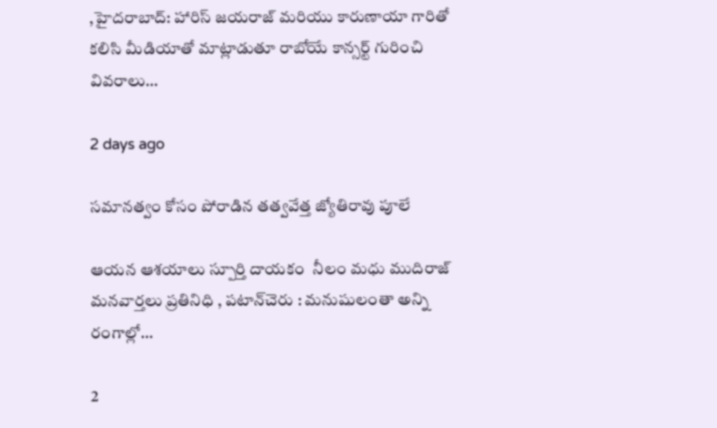,హైదరాబాద్: హారిస్ జయరాజ్ మరియు కారుణాయా గారితో కలిసి మీడియాతో మాట్లాడుతూ రాబోయే కాన్సర్ట్ గురించి వివరాలు…

2 days ago

సమానత్వం కోసం పోరాడిన తత్వవేత్త జ్యోతిరావు పూలే

ఆయన ఆశయాలు స్పూర్తి దాయకం  నీలం మధు ముదిరాజ్ మనవార్తలు ప్రతినిధి , పటాన్‌చెరు : మనుషులంతా అన్ని రంగాల్లో…

2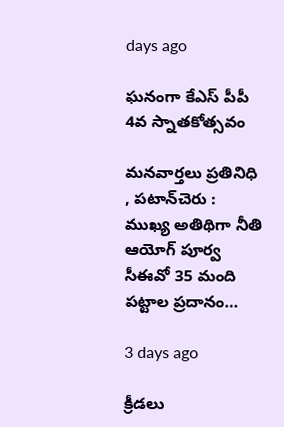days ago

ఘనంగా కేఎస్ పీపీ 4వ స్నాతకోత్సవం

మనవార్తలు ప్రతినిధి , పటాన్‌చెరు : ముఖ్య అతిథిగా నీతి ఆయోగ్ పూర్వ సీఈవో 35 మంది పట్టాల ప్రదానం…

3 days ago

క్రీడలు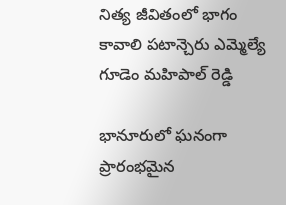నిత్య జీవితంలో భాగం కావాలి పటాన్చెరు ఎమ్మెల్యే గూడెం మహిపాల్ రెడ్డి

భానూరులో ఘనంగా ప్రారంభమైన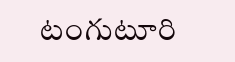టంగుటూరి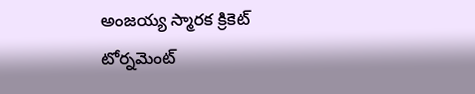అంజయ్య స్మారక క్రికెట్ టోర్నమెంట్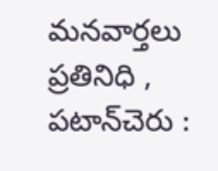మనవార్తలు ప్రతినిధి , పటాన్‌చెరు :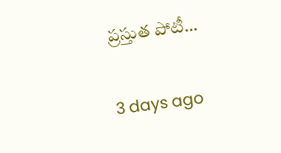ప్రస్తుత పోటీ…

3 days ago